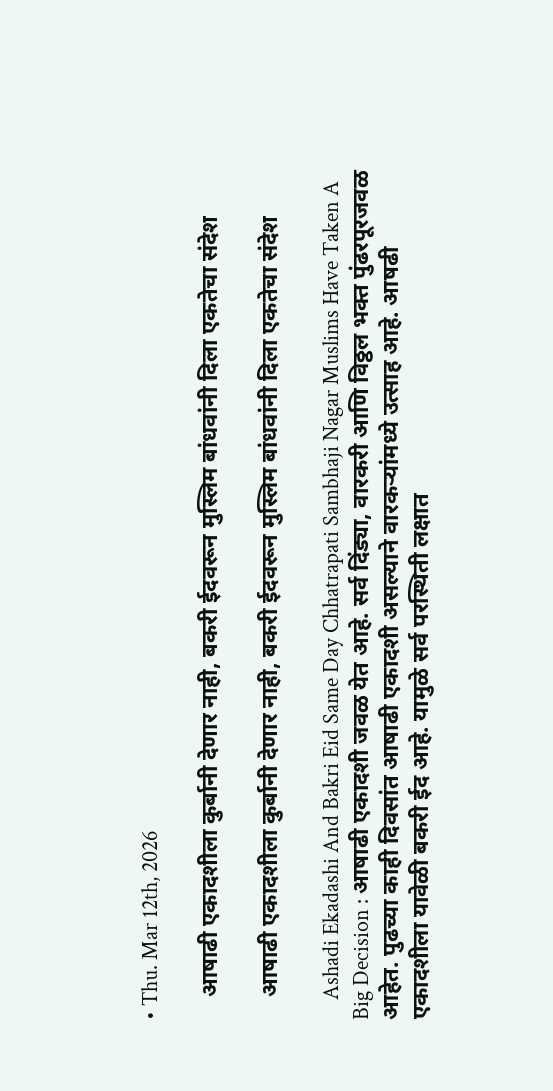• Thu. Mar 12th, 2026

    आषाढी एकादशीला कुर्बानी देणार नाही, बकरी ईदवरून मुस्लिम बांधवांनी दिला एकतेचा संदेश

    आषाढी एकादशीला कुर्बानी देणार नाही, बकरी ईदवरून मुस्लिम बांधवांनी दिला एकतेचा संदेश

    Ashadi Ekadashi And Bakri Eid Same Day Chhatrapati Sambhaji Nagar Muslims Have Taken A Big Decision : आषाढी एकादशी जवळ येत आहे. सर्व दिंड्या, वारकरी आणि विठ्ठल भक्त पुंढरपूरजवळ आहेत. पुढच्या काही दिवसांत आषाढी एकादशी असल्याने वारकऱ्यांमध्ये उत्साह आहे. आषढी एकादशीला यावेळी बकरी ईद आहे. यामुळे सर्व परस्थिती लक्षात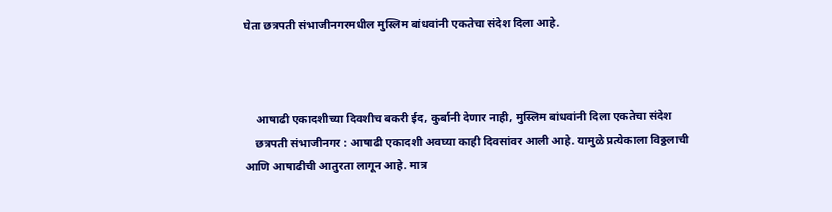घेता छत्रपती संभाजीनगरमधील मुस्लिम बांधवांनी एकतेचा संदेश दिला आहे.



    आषाढी एकादशीच्या दिवशीच बकरी ईद, कुर्बानी देणार नाही, मुस्लिम बांधवांनी दिला एकतेचा संदेश
    छत्रपती संभाजीनगर : आषाढी एकादशी अवघ्या काही दिवसांवर आली आहे. यामुळे प्रत्येकाला विठ्ठलाची आणि आषाढीची आतुरता लागून आहे. मात्र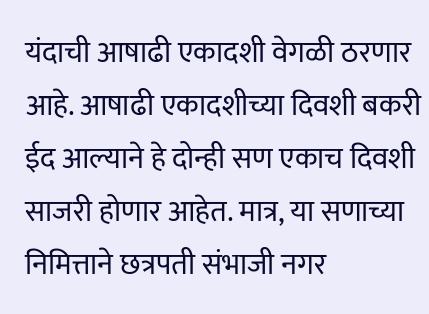यंदाची आषाढी एकादशी वेगळी ठरणार आहे. आषाढी एकादशीच्या दिवशी बकरी ईद आल्याने हे दोन्ही सण एकाच दिवशी साजरी होणार आहेत. मात्र, या सणाच्या निमित्ताने छत्रपती संभाजी नगर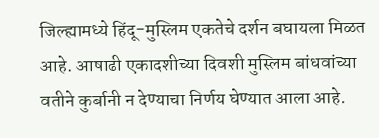जिल्ह्यामध्ये हिंदू-मुस्लिम एकतेचे दर्शन बघायला मिळत आहे. आषाढी एकादशीच्या दिवशी मुस्लिम बांधवांच्या वतीने कुर्बानी न देण्याचा निर्णय घेण्यात आला आहे.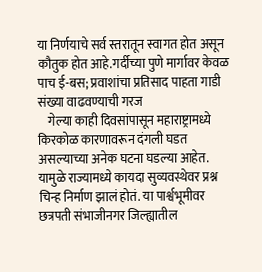या निर्णयाचे सर्व स्तरातून स्वागत होत असून कौतुक होत आहे.गर्दीच्या पुणे मार्गावर केवळ पाच ई-बस; प्रवाशांचा प्रतिसाद पाहता गाडी संख्या वाढवण्याची गरज
    गेल्या काही दिवसांपासून महाराष्ट्रामध्ये किरकोळ कारणावरून दंगली घडत असल्याच्या अनेक घटना घडल्या आहेत. यामुळे राज्यामध्ये कायदा सुव्यवस्थेवर प्रश्न चिन्ह निर्माण झालं होतं. या पार्श्वभूमीवर छत्रपती संभाजीनगर जिल्ह्यातील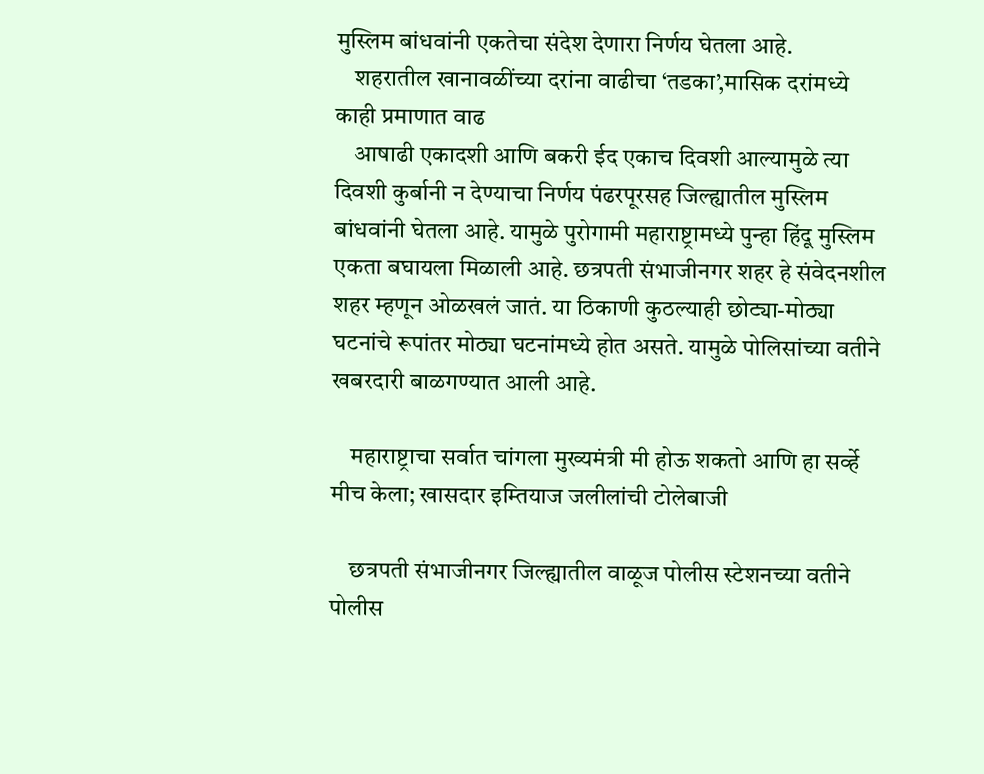मुस्लिम बांधवांनी एकतेचा संदेश देणारा निर्णय घेतला आहे.
    शहरातील खानावळींच्या दरांना वाढीचा ‘तडका’,मासिक दरांमध्ये काही प्रमाणात वाढ
    आषाढी एकादशी आणि बकरी ईद एकाच दिवशी आल्यामुळे त्या दिवशी कुर्बानी न देण्याचा निर्णय पंढरपूरसह जिल्ह्यातील मुस्लिम बांधवांनी घेतला आहे. यामुळे पुरोगामी महाराष्ट्रामध्ये पुन्हा हिंदू मुस्लिम एकता बघायला मिळाली आहे. छत्रपती संभाजीनगर शहर हे संवेदनशील शहर म्हणून ओळखलं जातं. या ठिकाणी कुठल्याही छोट्या-मोठ्या घटनांचे रूपांतर मोठ्या घटनांमध्ये होत असते. यामुळे पोलिसांच्या वतीने खबरदारी बाळगण्यात आली आहे.

    महाराष्ट्राचा सर्वात चांगला मुख्यमंत्री मी होऊ शकतो आणि हा सर्व्हे मीच केला; खासदार इम्तियाज जलीलांची टोलेबाजी

    छत्रपती संभाजीनगर जिल्ह्यातील वाळूज पोलीस स्टेशनच्या वतीने पोलीस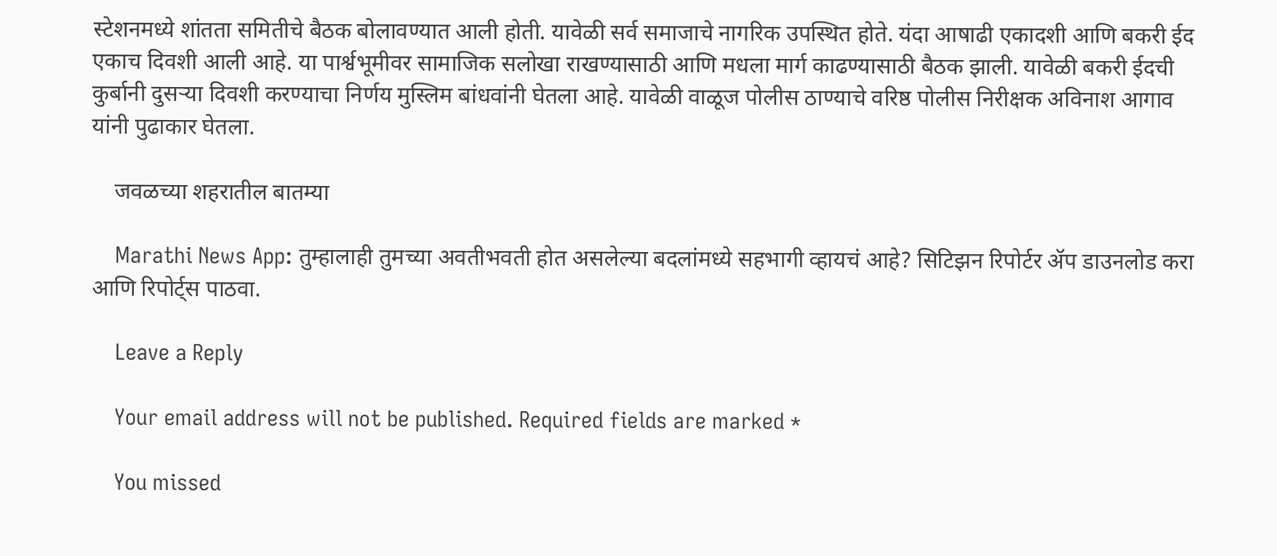स्टेशनमध्ये शांतता समितीचे बैठक बोलावण्यात आली होती. यावेळी सर्व समाजाचे नागरिक उपस्थित होते. यंदा आषाढी एकादशी आणि बकरी ईद एकाच दिवशी आली आहे. या पार्श्वभूमीवर सामाजिक सलोखा राखण्यासाठी आणि मधला मार्ग काढण्यासाठी बैठक झाली. यावेळी बकरी ईदची कुर्बानी दुसऱ्या दिवशी करण्याचा निर्णय मुस्लिम बांधवांनी घेतला आहे. यावेळी वाळूज पोलीस ठाण्याचे वरिष्ठ पोलीस निरीक्षक अविनाश आगाव यांनी पुढाकार घेतला.

    जवळच्या शहरातील बातम्या

    Marathi News App: तुम्हालाही तुमच्या अवतीभवती होत असलेल्या बदलांमध्ये सहभागी व्हायचं आहे? सिटिझन रिपोर्टर ॲप डाउनलोड करा आणि रिपोर्ट्स पाठवा.

    Leave a Reply

    Your email address will not be published. Required fields are marked *

    You missed